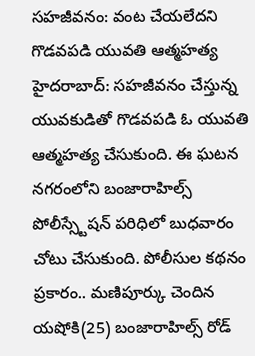సహజీవనం: వంట చేయలేదని గొడవపడి యువతి ఆత్మహత్య
హైదరాబాద్: సహజీవనం చేస్తున్న యువకుడితో గొడవపడి ఓ యువతి ఆత్మహత్య చేసుకుంది. ఈ ఘటన నగరంలోని బంజారాహిల్స్ పోలీస్స్టేషన్ పరిధిలో బుధవారం చోటు చేసుకుంది. పోలీసుల కథనం ప్రకారం.. మణిపూర్కు చెందిన యషోకి(25) బంజారాహిల్స్ రోడ్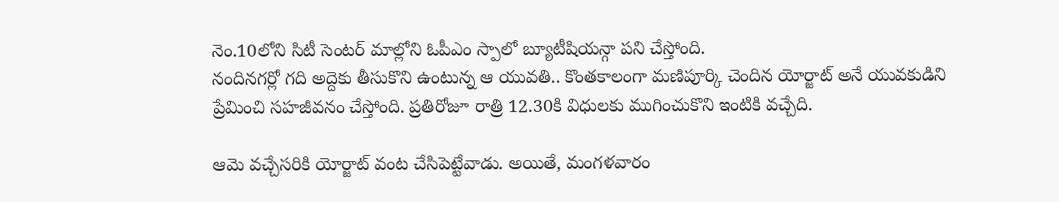నెం.10లోని సిటీ సెంటర్ మాల్లోని ఓపీఎం స్పాలో బ్యూటీషియన్గా పని చేస్తోంది.
నందినగర్లో గది అద్దెకు తీసుకొని ఉంటున్న ఆ యువతి.. కొంతకాలంగా మణిపూర్కి చెందిన యోర్జాట్ అనే యువకుడిని ప్రేమించి సహజీవనం చేస్తోంది. ప్రతిరోజూ రాత్రి 12.30కి విధులకు ముగించుకొని ఇంటికి వచ్చేది.

ఆమె వచ్చేసరికి యోర్జాట్ వంట చేసిపెట్టేవాడు. అయితే, మంగళవారం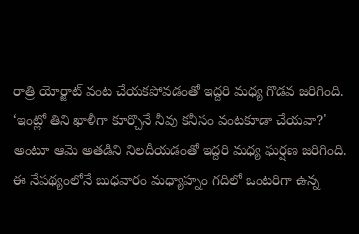రాత్రి యోర్జాట్ వంట చేయకపోవడంతో ఇద్దరి మధ్య గొడవ జరిగింది. ‘ఇంట్లో తిని ఖాళీగా కూర్చొనే నీవు కనీసం వంటకూడా చేయవా?' అంటూ ఆమె అతడిని నిలదీయడంతో ఇద్దరి మధ్య ఘర్షణ జరిగింది.
ఈ నేపథ్యంలోనే బుధవారం మధ్యాహ్నం గదిలో ఒంటరిగా ఉన్న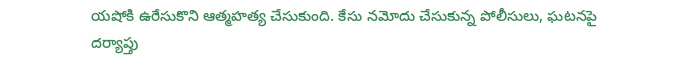యషోకి ఉరేసుకొని ఆత్మహత్య చేసుకుంది. కేసు నమోదు చేసుకున్న పోలీసులు, ఘటనపై దర్యాప్తు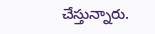చేస్తున్నారు.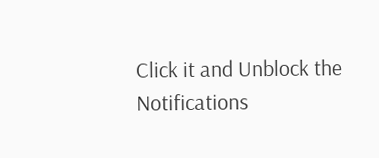Click it and Unblock the Notifications